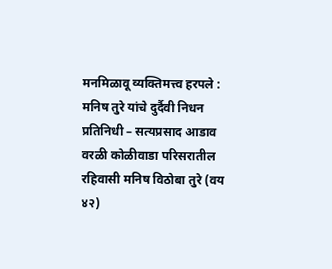मनमिळावू व्यक्तिमत्त्व हरपले : मनिष तुरे यांचे दुर्दैवी निधन
प्रतिनिधी – सत्यप्रसाद आडाव
वरळी कोळीवाडा परिसरातील रहिवासी मनिष विठोबा तुरे (वय ४२)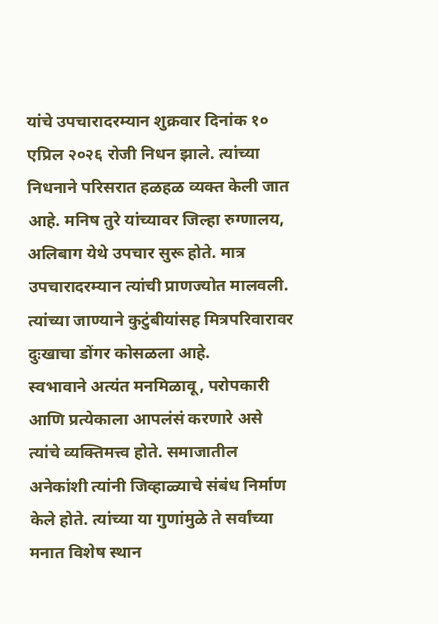यांचे उपचारादरम्यान शुक्रवार दिनांक १० एप्रिल २०२६ रोजी निधन झाले. त्यांच्या निधनाने परिसरात हळहळ व्यक्त केली जात आहे. मनिष तुरे यांच्यावर जिल्हा रुग्णालय, अलिबाग येथे उपचार सुरू होते. मात्र उपचारादरम्यान त्यांची प्राणज्योत मालवली. त्यांच्या जाण्याने कुटुंबीयांसह मित्रपरिवारावर दुःखाचा डोंगर कोसळला आहे.
स्वभावाने अत्यंत मनमिळावू, परोपकारी आणि प्रत्येकाला आपलंसं करणारे असे त्यांचे व्यक्तिमत्त्व होते. समाजातील अनेकांशी त्यांनी जिव्हाळ्याचे संबंध निर्माण केले होते. त्यांच्या या गुणांमुळे ते सर्वांच्या मनात विशेष स्थान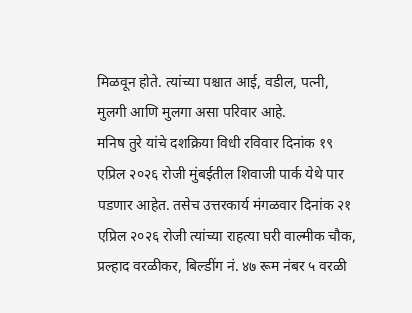मिळवून होते. त्यांच्या पश्चात आई, वडील, पत्नी, मुलगी आणि मुलगा असा परिवार आहे.
मनिष तुरे यांचे दशक्रिया विधी रविवार दिनांक १९ एप्रिल २०२६ रोजी मुंबईतील शिवाजी पार्क येथे पार पडणार आहेत. तसेच उत्तरकार्य मंगळवार दिनांक २१ एप्रिल २०२६ रोजी त्यांच्या राहत्या घरी वाल्मीक चौक, प्रल्हाद वरळीकर, बिल्डींग नं. ४७ रूम नंबर ५ वरळी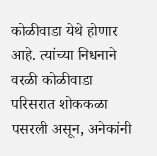कोळीवाडा येथे होणार आहे. त्यांच्या निधनाने वरळी कोळीवाडा परिसरात शोककळा पसरली असून, अनेकांनी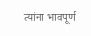त्यांना भावपूर्ण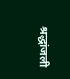श्रद्धांजली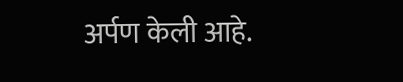अर्पण केली आहे.